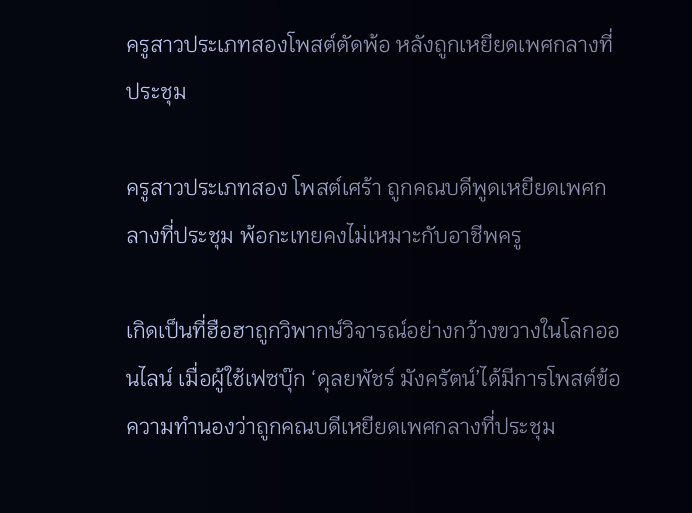ครูสาวประเภทสองโพสต์ตัดพ้อ หลังถูกเหยียดเพศกลางที่ประชุม

ครูสาวประเภทสอง โพสต์เศร้า ถูกคณบดีพูดเหยียดเพศกลางที่ประชุม พ้อกะเทยคงไม่เหมาะกับอาชีพครู

เกิดเป็นที่ฮือฮาถูกวิพากษ์วิจารณ์อย่างกว้างขวางในโลกออนไลน์ เมื่อผู้ใช้เฟซบุ๊ก ‘ดุลยพัชร์ มังครัตน์’ได้มีการโพสต์ข้อความทำนองว่าถูกคณบดีเหยียดเพศกลางที่ประชุม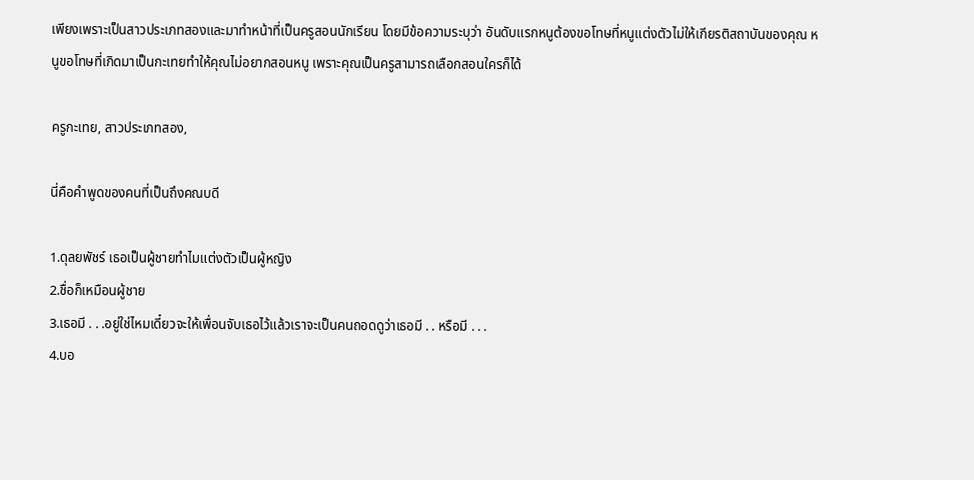เพียงเพราะเป็นสาวประเภทสองและมาทำหน้าที่เป็นครูสอนนักเรียน โดยมีข้อความระบุว่า อันดับแรกหนูต้องขอโทษที่หนูแต่งตัวไม่ให้เกียรติสถาบันของคุณ หนูขอโทษที่เกิดมาเป็นกะเทยทำให้คุณไม่อยากสอนหนู เพราะคุณเป็นครูสามารถเลือกสอนใครก็ได้

ครูกะเทย, สาวประเภทสอง,

นี่คือคำพูดของคนที่เป็นถึงคณบดี

1.ดุลยพัชร์ เธอเป็นผู้ชายทำไมแต่งตัวเป็นผู้หญิง
2.ชื่อก็เหมือนผู้ชาย
3.เธอมี . . .อยู่ใช่ไหมเดี๋ยวจะให้เพื่อนจับเธอไว้แล้วเราจะเป็นคนถอดดูว่าเธอมี . . หรือมี . . .
4.บอ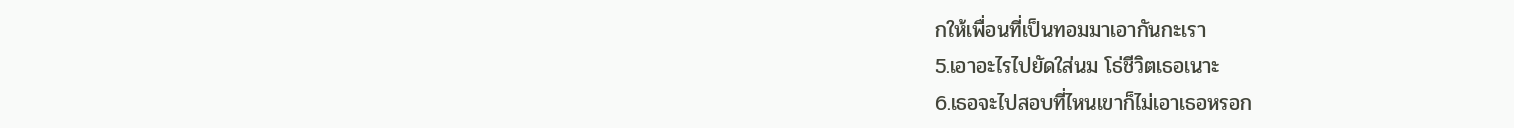กให้เพื่อนที่เป็นทอมมาเอากันกะเรา
5.เอาอะไรไปยัดใส่นม โธ่ชีวิตเธอเนาะ
6.เธอจะไปสอบที่ไหนเขาก็ไม่เอาเธอหรอก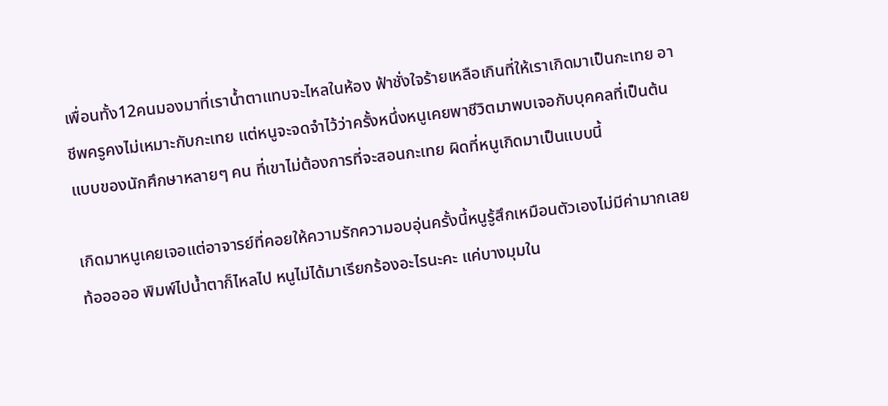เพื่อนทั้ง12คนมองมาที่เราน้ำตาแทบจะไหลในห้อง ฟ้าชั่งใจร้ายเหลือเกินที่ให้เราเกิดมาเป็นกะเทย อาชีพครูคงไม่เหมาะกับกะเทย แต่หนูจะจดจำไว้ว่าครั้งหนึ่งหนูเคยพาชีวิตมาพบเจอกับบุคคลที่เป็นต้นแบบของนักศึกษาหลายๆ คน ที่เขาไม่ต้องการที่จะสอนกะเทย ผิดที่หนูเกิดมาเป็นแบบนี้

เกิดมาหนูเคยเจอแต่อาจารย์ที่คอยให้ความรักความอบอุ่นครั้งนี้หนูรู้สึกเหมือนตัวเองไม่มีค่ามากเลย ท้อออออ พิมพ์ไปน้ำตาก็ไหลไป หนูไม่ได้มาเรียกร้องอะไรนะคะ แค่บางมุมใน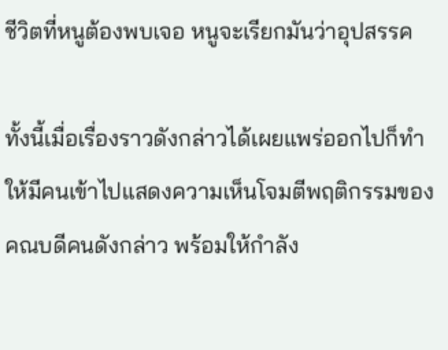ชีวิตที่หนูต้องพบเจอ หนูจะเรียกมันว่าอุปสรรค

ทั้งนี้เมื่อเรื่องราวดังกล่าวได้เผยแพร่ออกไปก็ทำให้มีคนเข้าไปแสดงความเห็นโจมตีพฤติกรรมของคณบดีคนดังกล่าว พร้อมให้กำลัง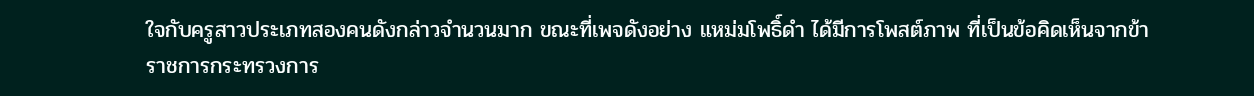ใจกับครูสาวประเภทสองคนดังกล่าวจำนวนมาก ขณะที่เพจดังอย่าง แหม่มโพธิ์ดำ ได้มีการโพสต์ภาพ ที่เป็นข้อคิดเห็นจากข้าราชการกระทรวงการ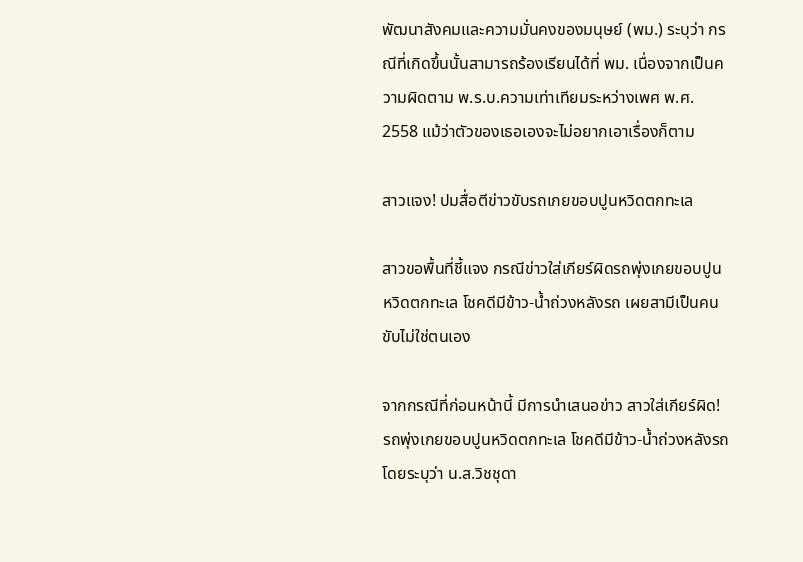พัฒนาสังคมและความมั่นคงของมนุษย์ (พม.) ระบุว่า กรณีที่เกิดขึ้นนั้นสามารถร้องเรียนได้ที่ พม. เนื่องจากเป็นความผิดตาม พ.ร.บ.ความเท่าเทียมระหว่างเพศ พ.ศ. 2558 แม้ว่าตัวของเธอเองจะไม่อยากเอาเรื่องก็ตาม

สาวแจง! ปมสื่อตีข่าวขับรถเกยขอบปูนหวิดตกทะเล

สาวขอพื้นที่ชี้แจง กรณีข่าวใส่เกียร์ผิดรถพุ่งเกยขอบปูนหวิดตกทะเล โชคดีมีข้าว-น้ำถ่วงหลังรถ เผยสามีเป็นคนขับไม่ใช่ตนเอง

จากกรณีที่ก่อนหน้านี้ มีการนำเสนอข่าว สาวใส่เกียร์ผิด! รถพุ่งเกยขอบปูนหวิดตกทะเล โชคดีมีข้าว-น้ำถ่วงหลังรถ โดยระบุว่า น.ส.วิชชุดา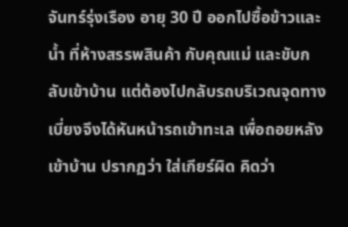จันทร์รุ่งเรือง อายุ 30 ปี ออกไปซื้อข้าวและน้ำ ที่ห้างสรรพสินค้า กับคุณแม่ และขับกลับเข้าบ้าน แต่ต้องไปกลับรถบริเวณจุดทางเบี่ยงจึงได้หันหน้ารถเข้าทะเล เพื่อถอยหลังเข้าบ้าน ปรากฏว่า ใส่เกียร์ผิด คิดว่า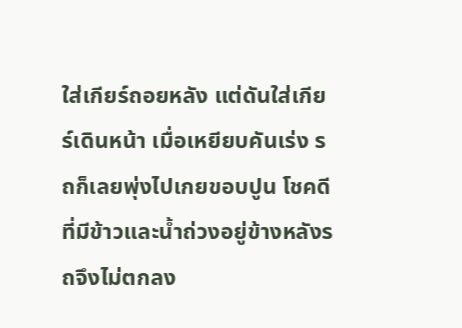ใส่เกียร์ถอยหลัง แต่ดันใส่เกียร์เดินหน้า เมื่อเหยียบคันเร่ง รถก็เลยพุ่งไปเกยขอบปูน โชคดีที่มีข้าวและน้ำถ่วงอยู่ข้างหลังรถจึงไม่ตกลง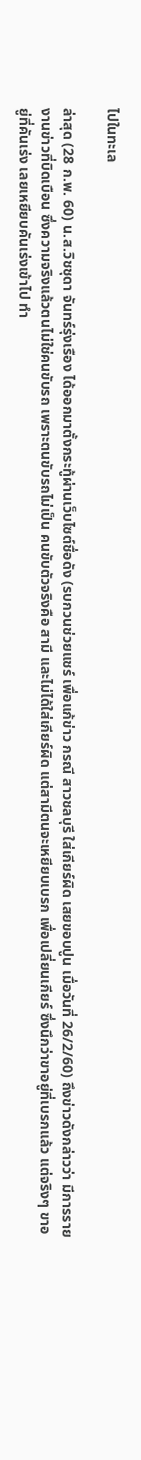ไปในทะเล

ล่าสุด (28 ก.พ. 60) น.ส.วิชชุดา จันทร์รุ่งเรือง ได้ออกมาตั้งกระทู้ผ่านเว็บไซต์ชื่อดัง (รบกวนช่วยแชร์ เพื่อแก้ข่าว กรณี สาวชลบุรี ใส่เกียร์ผิด เสยขอบปูน เมื่อวันที่ 26/2/60) ถึงข่าวดังกล่าวว่า มีการรายงานข่าวที่บิดเบือน ซึ่งความจริงแล้วตนไม่ใช่คนขับรถ เพราะตนขับรถไม่เป็น คนขับตัวจริงคือ สามี และไม่ได้ใส่เกียร์ผิด แต่สามีตนจะเหยียบเบรก เพื่อเปลี่ยนเกียร์ ซึ่งนึกว่าขาอยู่ที่เบรกแล้ว แต่จริงๆ ขาอยู่ที่คันเร่ง เลยเหยียบคันเร่งเข้าไป ทำ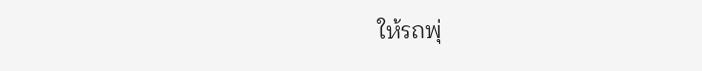ให้รถพุ่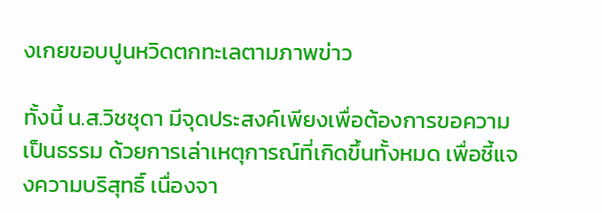งเกยขอบปูนหวิดตกทะเลตามภาพข่าว

ทั้งนี้ น.ส.วิชชุดา มีจุดประสงค์เพียงเพื่อต้องการขอความเป็นธรรม ด้วยการเล่าเหตุการณ์ที่เกิดขึ้นทั้งหมด เพื่อชี้แจงความบริสุทธิ์ เนื่องจา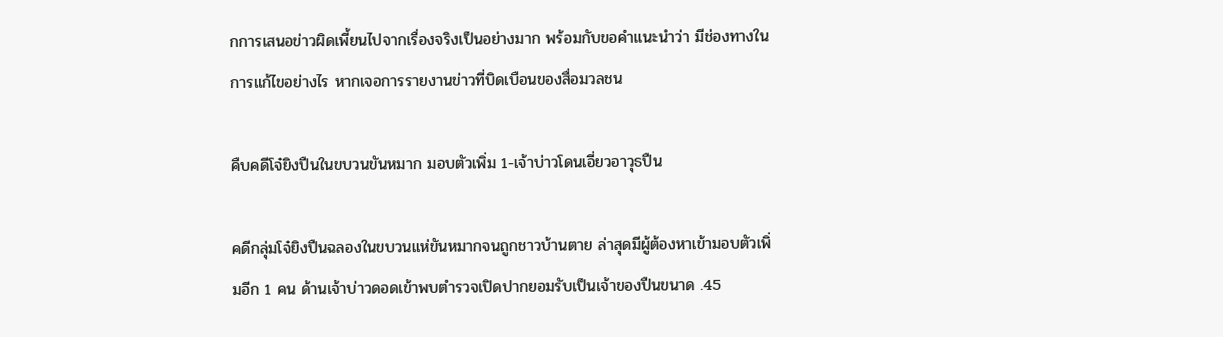กการเสนอข่าวผิดเพี้ยนไปจากเรื่องจริงเป็นอย่างมาก พร้อมกับขอคำแนะนำว่า มีช่องทางในการแก้ไขอย่างไร หากเจอการรายงานข่าวที่บิดเบือนของสื่อมวลชน

คืบคดีโจ๋ยิงปืนในขบวนขันหมาก มอบตัวเพิ่ม 1-เจ้าบ่าวโดนเอี่ยวอาวุธปืน

คดีกลุ่มโจ๋ยิงปืนฉลองในขบวนแห่ขันหมากจนถูกชาวบ้านตาย ล่าสุดมีผู้ต้องหาเข้ามอบตัวเพิ่มอีก 1 คน ด้านเจ้าบ่าวดอดเข้าพบตำรวจเปิดปากยอมรับเป็นเจ้าของปืนขนาด .45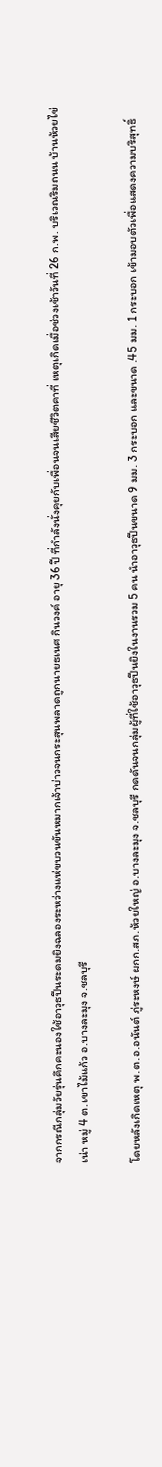จากกรณีกลุ่มวัยรุ่นคึกคะนองใช้อาวุธปืนระดมยิงฉลองระหว่างแห่ขบวนขันหมากเจ้าบ่าวจนกระสุนพลาดถูกนายธเนศ กินวงค์ อายุ 36 ปี ที่กำลังนั่งคุยกับเพื่อนจนเสียชีวิตคาที่ เหตุเกิดเมื่อช่วงเช้าวันที่ 26 ก.พ. บริเวณริมถนน บ้านห้วยไข่เน่า หมู่ 4 ต.เขาไม้แก้ว อ.บางละมุง จ.ชลบุรี

โดยหลังเกิดเหตุ พ.ต.อ.อนันต์ ภู่ระหงษ์ ผกก.สภ.ห้วยใหญ่ อ.บางละมุง จ.ชลบุรี กดดันจนกลุ่มผู้ที่ใช้อาวุธปืนยิงในงานรวม 5 คน นำอาวุธปืนขนาด 9 มม. 3 กระบอก และขนาด .45 มม. 1 กระบอก เข้ามอบตัวเพื่อแสดงความบริสุทธิ์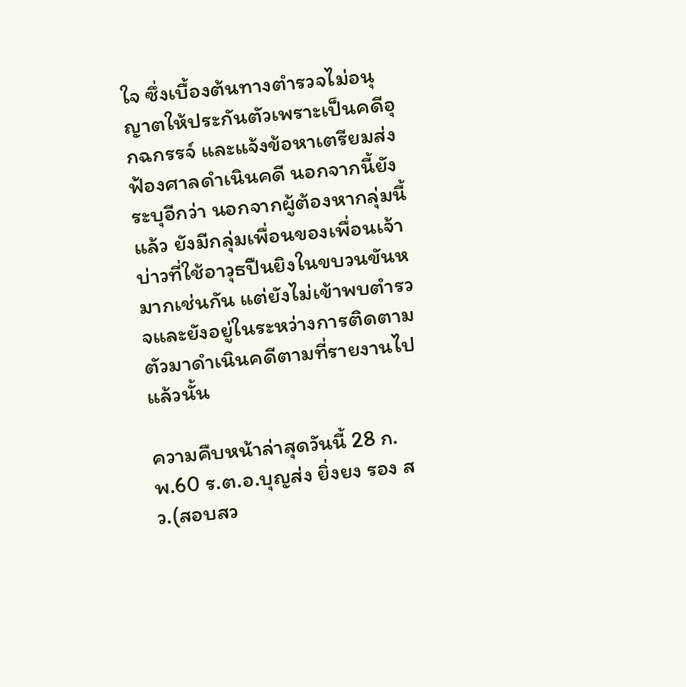ใจ ซึ่งเบื้องต้นทางตำรวจไม่อนุญาตให้ประกันตัวเพราะเป็นคดีอุกฉกรรจ์ และแจ้งข้อหาเตรียมส่งฟ้องศาลดำเนินคดี นอกจากนี้ยังระบุอีกว่า นอกจากผู้ต้องหากลุ่มนี้แล้ว ยังมีกลุ่มเพื่อนของเพื่อนเจ้าบ่าวที่ใช้อาวุธปืนยิงในขบวนขันหมากเช่นกัน แต่ยังไม่เข้าพบตำรวจและยังอยู่ในระหว่างการติดตามตัวมาดำเนินคดีตามที่รายงานไปแล้วนั้น

ความคืบหน้าล่าสุดวันนี้ 28 ก.พ.60 ร.ต.อ.บุญส่ง ยิ่งยง รอง สว.(สอบสว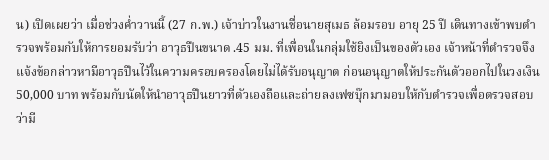น) เปิดเผยว่า เมื่อช่วงค่ำวานนี้ (27 ก.พ.) เจ้าบ่าวในงานชื่อนายสุเมธ ล้อมรอบ อายุ 25 ปี เดินทางเข้าพบตำรวจพร้อมกับให้การยอมรับว่า อาวุธปืนขนาด .45 มม. ที่เพื่อนในกลุ่มใช้ยิงเป็นของตัวเอง เจ้าหน้าที่ตำรวจจึงแจ้งข้อกล่าวหามีอาวุธปืนไว้ในความครอบครองโดยไม่ได้รับอนุญาต ก่อนอนุญาตให้ประกันตัวออกไปในวงเงิน 50,000 บาท พร้อมกับนัดให้นำอาวุธปืนยาวที่ตัวเองถือและถ่ายลงเฟซบุ๊กมามอบให้กับตำรวจเพื่อตรวจสอบว่ามี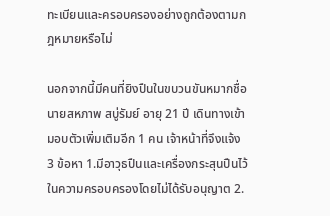ทะเบียนและครอบครองอย่างถูกต้องตามกฎหมายหรือไม่

นอกจากนี้มีคนที่ยิงปืนในขบวนขันหมากชื่อนายสหภาพ สบู่รัมย์ อายุ 21 ปี เดินทางเข้ามอบตัวเพิ่มเติมอีก 1 คน เจ้าหน้าที่จึงแจ้ง 3 ข้อหา 1.มีอาวุธปืนและเครื่องกระสุนปืนไว้ในความครอบครองโดยไม่ได้รับอนุญาต 2.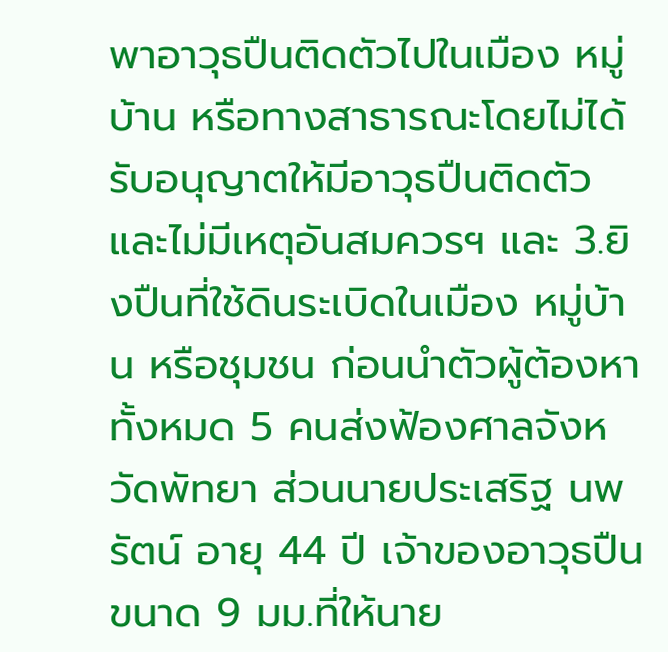พาอาวุธปืนติดตัวไปในเมือง หมู่บ้าน หรือทางสาธารณะโดยไม่ได้รับอนุญาตให้มีอาวุธปืนติดตัวและไม่มีเหตุอันสมควรฯ และ 3.ยิงปืนที่ใช้ดินระเบิดในเมือง หมู่บ้าน หรือชุมชน ก่อนนำตัวผู้ต้องหาทั้งหมด 5 คนส่งฟ้องศาลจังหวัดพัทยา ส่วนนายประเสริฐ นพรัตน์ อายุ 44 ปี เจ้าของอาวุธปืนขนาด 9 มม.ที่ให้นาย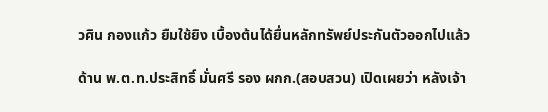วศิน กองแก้ว ยืมใช้ยิง เบื้องต้นได้ยื่นหลักทรัพย์ประกันตัวออกไปแล้ว

ด้าน พ.ต.ท.ประสิทธิ์ มั่นศรี รอง ผกก.(สอบสวน) เปิดเผยว่า หลังเจ้า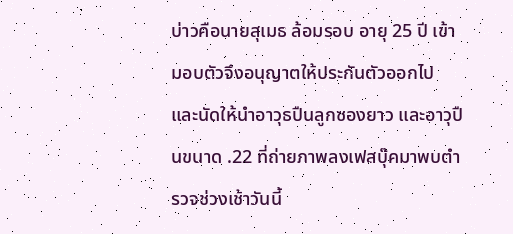บ่าวคือนายสุเมธ ล้อมรอบ อายุ 25 ปี เข้ามอบตัวจึงอนุญาตให้ประกันตัวออกไป และนัดให้นำอาวุธปืนลูกซองยาว และอาวุปืนขนาด .22 ที่ถ่ายภาพลงเฟสบุ๊คมาพบตำรวจช่วงเช้าวันนี้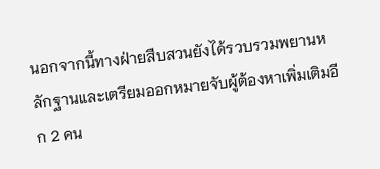นอกจากนี้ทางฝ่ายสืบสวนยังได้รวบรวมพยานหลักฐานและเตรียมออกหมายจับผู้ต้องหาเพิ่มเติมอีก 2 คน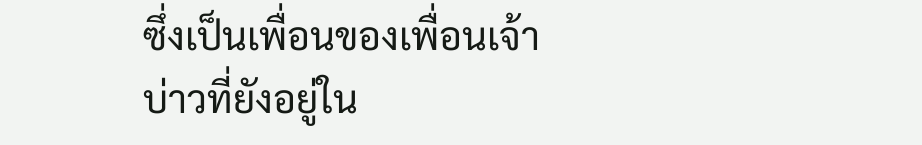ซึ่งเป็นเพื่อนของเพื่อนเจ้าบ่าวที่ยังอยู่ใน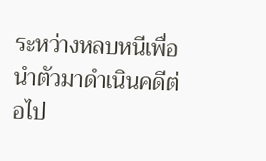ระหว่างหลบหนีเพื่อนำตัวมาดำเนินคดีต่อไป